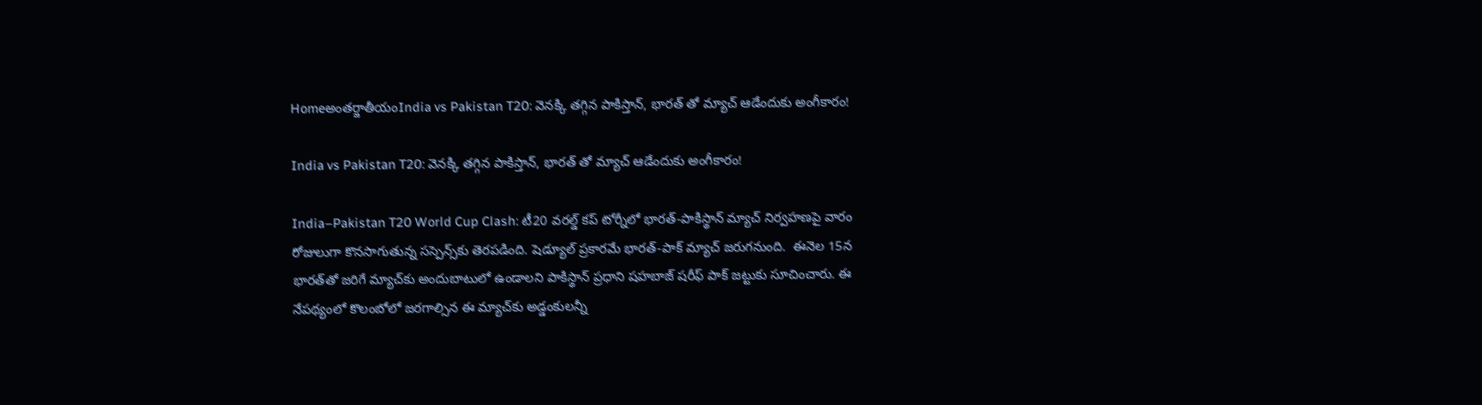Homeఅంతర్జాతీయంIndia vs Pakistan T20: వెనక్కి తగ్గిన పాకిస్తాన్, భారత్ తో మ్యాచ్ ఆడేందుకు అంగీకారం!

India vs Pakistan T20: వెనక్కి తగ్గిన పాకిస్తాన్, భారత్ తో మ్యాచ్ ఆడేందుకు అంగీకారం!

India–Pakistan T20 World Cup Clash: టీ20 వరల్డ్‌ కప్‌ టోర్నీలో భారత్‌-పాకిస్థాన్‌ మ్యాచ్‌ నిర్వహణపై వారం రోజులుగా కొనసాగుతున్న సస్పెన్స్‌కు తెరపడింది. షెడ్యూల్‌ ప్రకారమే భారత్‌-పాక్‌ మ్యాచ్‌ జరుగనుంది.  ఈనెల 15న భారత్‌తో జరిగే మ్యాచ్‌కు అందుబాటులో ఉండాలని పాకిస్థాన్‌ ప్రధాని షహబాజ్‌ షరీఫ్‌ పాక్ జట్టుకు సూచించారు. ఈ నేపథ్యంలో కొలంబోలో జరగాల్సిన ఈ మ్యాచ్‌కు అడ్డంకులన్నీ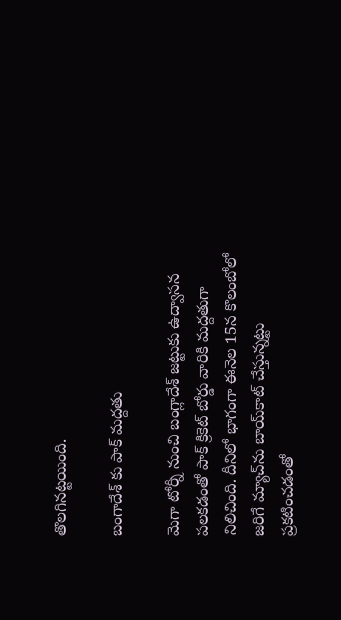తొలగినట్టయింది.

బంగాదేశ్ కు పాక్ మద్దతు

మెగా టోర్నీ నుంచి బంగ్లాదేశ్‌ జట్టుకు ఉద్వాసన పలకడంతో పాక్‌ క్రికెట్‌ బోర్డు వారికి మద్దతుగా నిలిచింది. దీనిలో భాగంగా ఈనెల 15న కొలంబోలో జరిగే మ్యాచ్‌ను బాయ్‌కాట్‌ చేస్తున్నట్టు ప్రకటించడంతో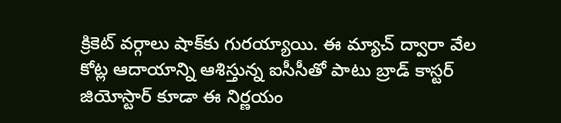క్రికెట్‌ వర్గాలు షాక్‌కు గురయ్యాయి. ఈ మ్యాచ్‌ ద్వారా వేల కోట్ల ఆదాయాన్ని ఆశిస్తున్న ఐసీసీతో పాటు బ్రాడ్‌ కాస్టర్‌ జియోస్టార్‌ కూడా ఈ నిర్ణయం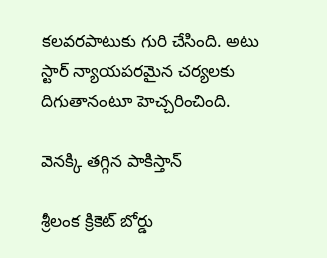కలవరపాటుకు గురి చేసింది. అటు స్టార్‌ న్యాయపరమైన చర్యలకు దిగుతానంటూ హెచ్చరించింది.

వెనక్కి తగ్గిన పాకిస్తాన్

శ్రీలంక క్రికెట్‌ బోర్డు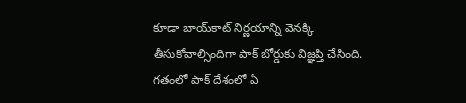కూడా బాయ్‌కాట్‌ నిర్ణయాన్ని వెనక్కి తీసుకోవాల్సిందిగా పాక్‌ బోర్డుకు విజ్ఞప్తి చేసింది. గతంలో పాక్‌ దేశంలో ఏ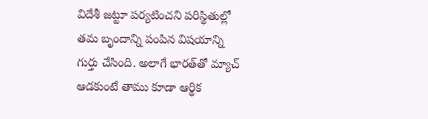విదేశీ జట్టూ పర్యటించని పరిస్థితుల్లో తమ బృందాన్ని పంపిన విషయాన్ని గుర్తు చేసింది. అలాగే భారత్‌తో మ్యాచ్‌ ఆడకుంటే తాము కూడా ఆర్థిక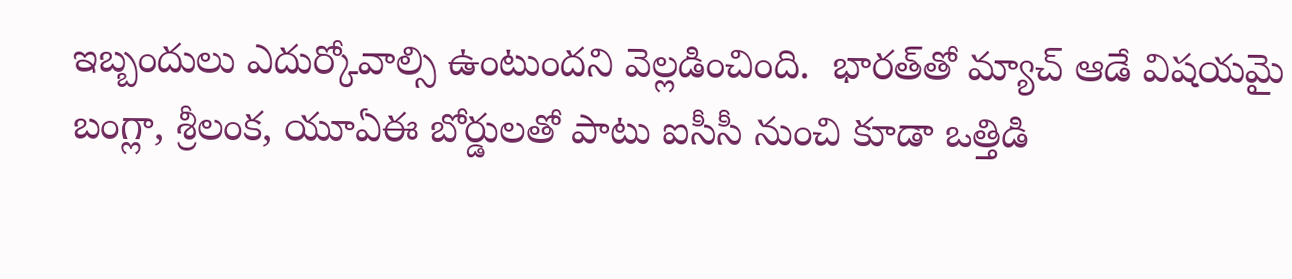ఇబ్బందులు ఎదుర్కోవాల్సి ఉంటుందని వెల్లడించింది.  భారత్‌తో మ్యాచ్‌ ఆడే విషయమై బంగ్లా, శ్రీలంక, యూఏఈ బోర్డులతో పాటు ఐసీసీ నుంచి కూడా ఒత్తిడి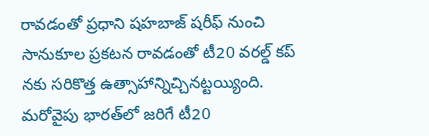రావడంతో ప్రధాని షహబాజ్‌ షరీఫ్ నుంచి  సానుకూల ప్రకటన రావడంతో టీ20 వరల్డ్‌ కప్ నకు సరికొత్త ఉత్సాహాన్నిచ్చినట్టయ్యింది. మరోవైపు భారత్‌లో జరిగే టీ20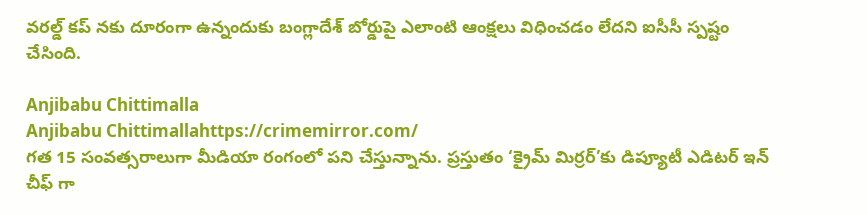వరల్డ్‌ కప్ నకు దూరంగా ఉన్నందుకు బంగ్లాదేశ్‌ బోర్డుపై ఎలాంటి ఆంక్షలు విధించడం లేదని ఐసీసీ స్పష్టం చేసింది.

Anjibabu Chittimalla
Anjibabu Chittimallahttps://crimemirror.com/
గత 15 సంవత్సరాలుగా మీడియా రంగంలో పని చేస్తున్నాను. ప్రస్తుతం ‘క్రైమ్ మిర్రర్’కు డిప్యూటీ ఎడిటర్ ఇన్ చీఫ్ గా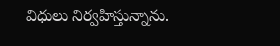విధులు నిర్వహిస్తున్నాను.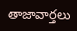తాజావార్తలు